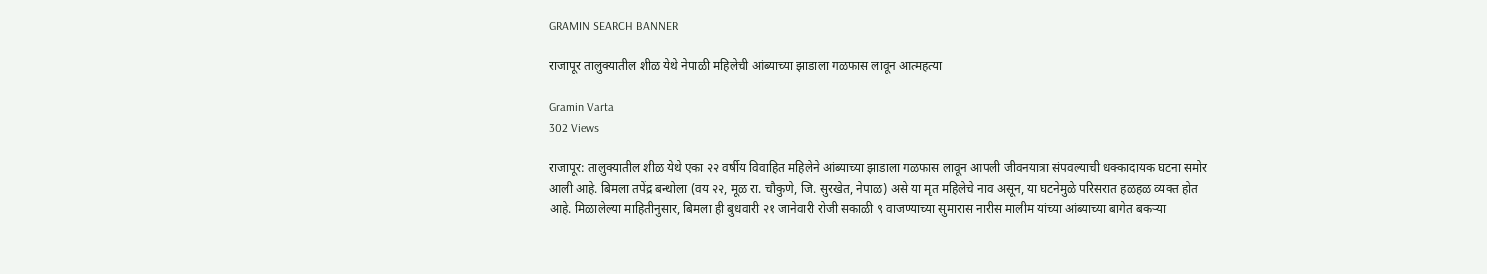GRAMIN SEARCH BANNER

राजापूर तालुक्यातील शीळ येथे नेपाळी महिलेची आंब्याच्या झाडाला गळफास लावून आत्महत्या

Gramin Varta
302 Views

राजापूर: तालुक्यातील शीळ येथे एका २२ वर्षीय विवाहित महिलेने आंब्याच्या झाडाला गळफास लावून आपली जीवनयात्रा संपवल्याची धक्कादायक घटना समोर आली आहे. बिमला तपेंद्र बन्थोला (वय २२, मूळ रा. चौकुणे, जि. सुरखेत, नेपाळ) असे या मृत महिलेचे नाव असून, या घटनेमुळे परिसरात हळहळ व्यक्त होत आहे. मिळालेल्या माहितीनुसार, बिमला ही बुधवारी २१ जानेवारी रोजी सकाळी ९ वाजण्याच्या सुमारास नारीस मालीम यांच्या आंब्याच्या बागेत बकऱ्या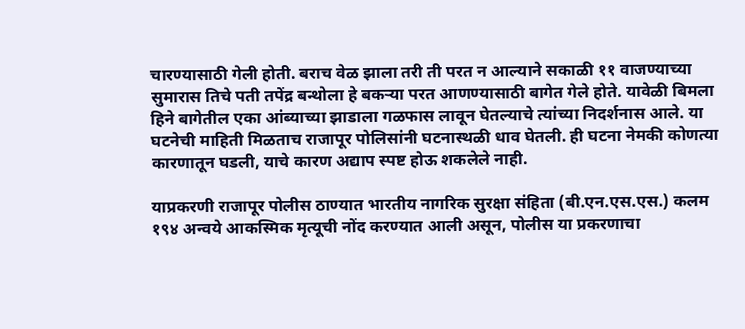चारण्यासाठी गेली होती. बराच वेळ झाला तरी ती परत न आल्याने सकाळी ११ वाजण्याच्या सुमारास तिचे पती तपेंद्र बन्थोला हे बकऱ्या परत आणण्यासाठी बागेत गेले होते. यावेळी बिमला हिने बागेतील एका आंब्याच्या झाडाला गळफास लावून घेतल्याचे त्यांच्या निदर्शनास आले. या घटनेची माहिती मिळताच राजापूर पोलिसांनी घटनास्थळी धाव घेतली. ही घटना नेमकी कोणत्या कारणातून घडली, याचे कारण अद्याप स्पष्ट होऊ शकलेले नाही.

याप्रकरणी राजापूर पोलीस ठाण्यात भारतीय नागरिक सुरक्षा संहिता (बी.एन.एस.एस.) कलम १९४ अन्वये आकस्मिक मृत्यूची नोंद करण्यात आली असून, पोलीस या प्रकरणाचा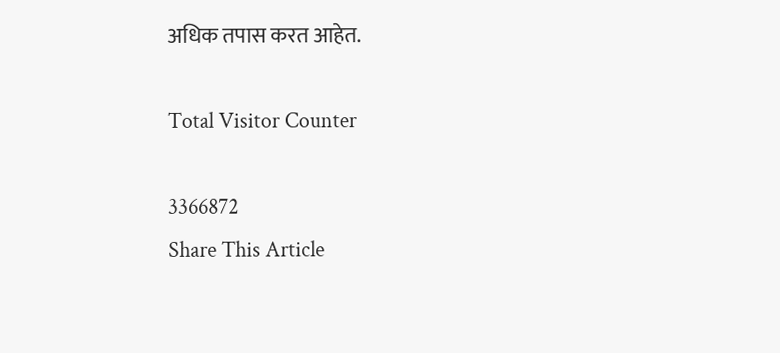अधिक तपास करत आहेत.

Total Visitor Counter

3366872
Share This Article